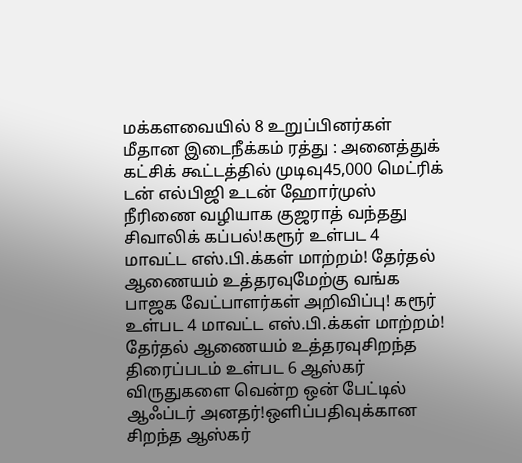மக்களவையில் 8 உறுப்பினர்கள் மீதான இடைநீக்கம் ரத்து : அனைத்துக் கட்சிக் கூட்டத்தில் முடிவு45,000 மெட்ரிக் டன் எல்பிஜி உடன் ஹோர்முஸ் நீரிணை வழியாக குஜராத் வந்தது சிவாலிக் கப்பல்!கரூர் உள்பட 4 மாவட்ட எஸ்.பி.க்கள் மாற்றம்! தேர்தல் ஆணையம் உத்தரவுமேற்கு வங்க பாஜக வேட்பாளர்கள் அறிவிப்பு! கரூர் உள்பட 4 மாவட்ட எஸ்.பி.க்கள் மாற்றம்! தேர்தல் ஆணையம் உத்தரவுசிறந்த திரைப்படம் உள்பட 6 ஆஸ்கர் விருதுகளை வென்ற ஒன் பேட்டில் ஆஃப்டர் அனதர்!ஒளிப்பதிவுக்கான சிறந்த ஆஸ்கர்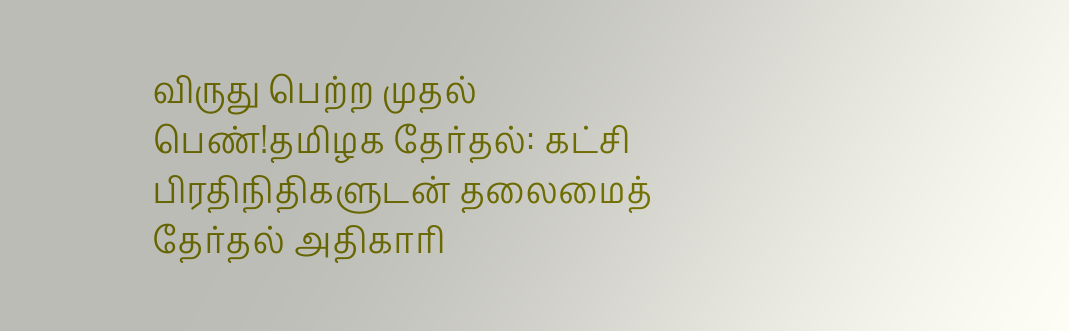விருது பெற்ற முதல் பெண்!தமிழக தேர்தல்: கட்சி பிரதிநிதிகளுடன் தலைமைத் தேர்தல் அதிகாரி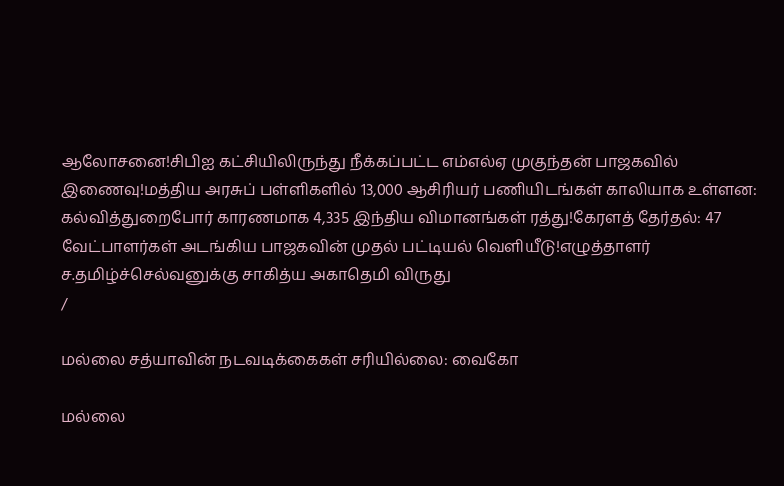ஆலோசனை!சிபிஐ கட்சியிலிருந்து நீக்கப்பட்ட எம்எல்ஏ முகுந்தன் பாஜகவில் இணைவு!மத்திய அரசுப் பள்ளிகளில் 13,000 ஆசிரியர் பணியிடங்கள் காலியாக உள்ளன: கல்வித்துறைபோர் காரணமாக 4,335 இந்திய விமானங்கள் ரத்து!கேரளத் தேர்தல்: 47 வேட்பாளர்கள் அடங்கிய பாஜகவின் முதல் பட்டியல் வெளியீடு!எழுத்தாளர் ச.தமிழ்ச்செல்வனுக்கு சாகித்ய அகாதெமி விருது
/

மல்லை சத்யாவின் நடவடிக்கைகள் சரியில்லை: வைகோ

மல்லை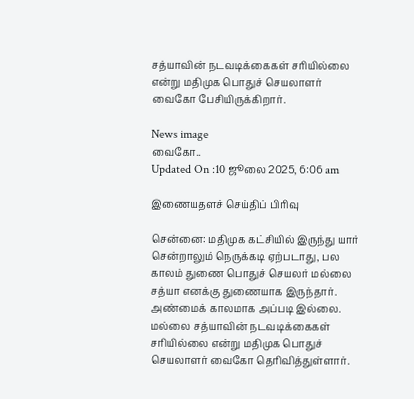சத்யாவின் நடவடிக்கைகள் சரியில்லை என்று மதிமுக பொதுச் செயலாளர் வைகோ பேசியிருக்கிறார்.

News image
வைகோ..
Updated On :10 ஜூலை 2025, 6:06 am

இணையதளச் செய்திப் பிரிவு

சென்னை: மதிமுக கட்சியில் இருந்து யார் சென்றாலும் நெருக்கடி ஏற்படாது, பல காலம் துணை பொதுச் செயலர் மல்லை சத்யா எனக்கு துணையாக இருந்தார். அண்மைக் காலமாக அப்படி இல்லை. மல்லை சத்யாவின் நடவடிக்கைகள் சரியில்லை என்று மதிமுக பொதுச் செயலாளர் வைகோ தெரிவித்துள்ளார்.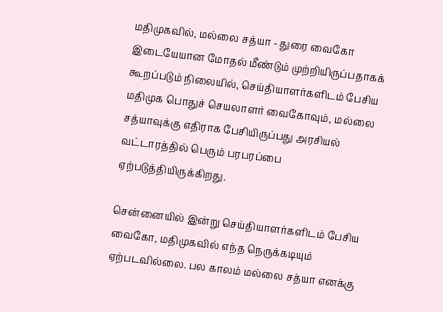மதிமுகவில், மல்லை சத்யா - துரை வைகோ இடையேயான மோதல் மீண்டும் முற்றியிருப்பதாகக் கூறப்படும் நிலையில், செய்தியாளர்களிடம் பேசிய மதிமுக பொதுச் செயலாளர் வைகோவும், மல்லை சத்யாவுக்கு எதிராக பேசியிருப்பது அரசியல் வட்டாரத்தில் பெரும் பரபரப்பை ஏற்படுத்தியிருக்கிறது.

சென்னையில் இன்று செய்தியாளர்களிடம் பேசிய வைகோ, மதிமுகவில் எந்த நெருக்கடியும் ஏற்படவில்லை. பல காலம் மல்லை சத்யா எனக்கு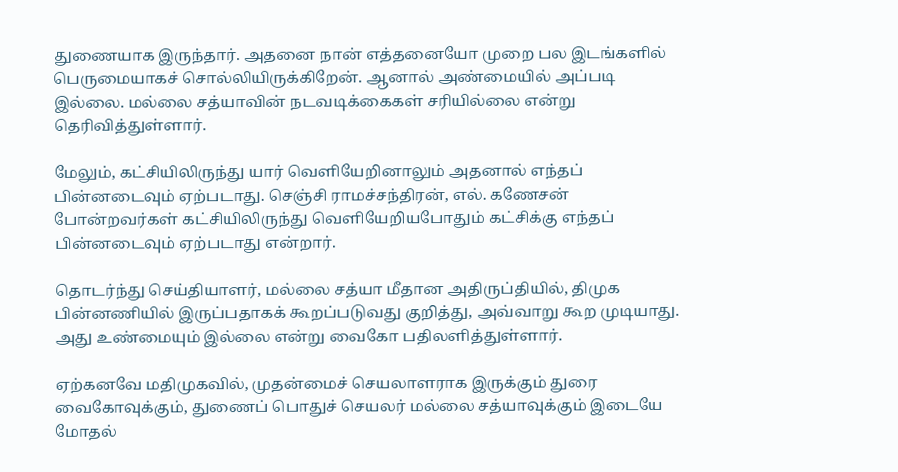துணையாக இருந்தார். அதனை நான் எத்தனையோ முறை பல இடங்களில் பெருமையாகச் சொல்லியிருக்கிறேன். ஆனால் அண்மையில் அப்படி இல்லை. மல்லை சத்யாவின் நடவடிக்கைகள் சரியில்லை என்று தெரிவித்துள்ளார்.

மேலும், கட்சியிலிருந்து யார் வெளியேறினாலும் அதனால் எந்தப் பின்னடைவும் ஏற்படாது. செஞ்சி ராமச்சந்திரன், எல். கணேசன் போன்றவர்கள் கட்சியிலிருந்து வெளியேறியபோதும் கட்சிக்கு எந்தப் பின்னடைவும் ஏற்படாது என்றார்.

தொடர்ந்து செய்தியாளர், மல்லை சத்யா மீதான அதிருப்தியில், திமுக பின்னணியில் இருப்பதாகக் கூறப்படுவது குறித்து, அவ்வாறு கூற முடியாது. அது உண்மையும் இல்லை என்று வைகோ பதிலளித்துள்ளார்.

ஏற்கனவே மதிமுகவில், முதன்மைச் செயலாளராக இருக்கும் துரை வைகோவுக்கும், துணைப் பொதுச் செயலர் மல்லை சத்யாவுக்கும் இடையே மோதல்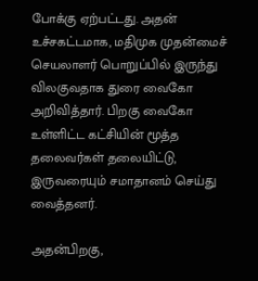போக்கு ஏற்பட்டது. அதன் உச்சகட்டமாக, மதிமுக முதன்மைச் செயலாளர் பொறுப்பில் இருந்து விலகுவதாக துரை வைகோ அறிவித்தார். பிறகு வைகோ உள்ளிட்ட கட்சியின் மூத்த தலைவர்கள் தலையிட்டு, இருவரையும் சமாதானம் செய்து வைத்தனர்.

அதன்பிறகு,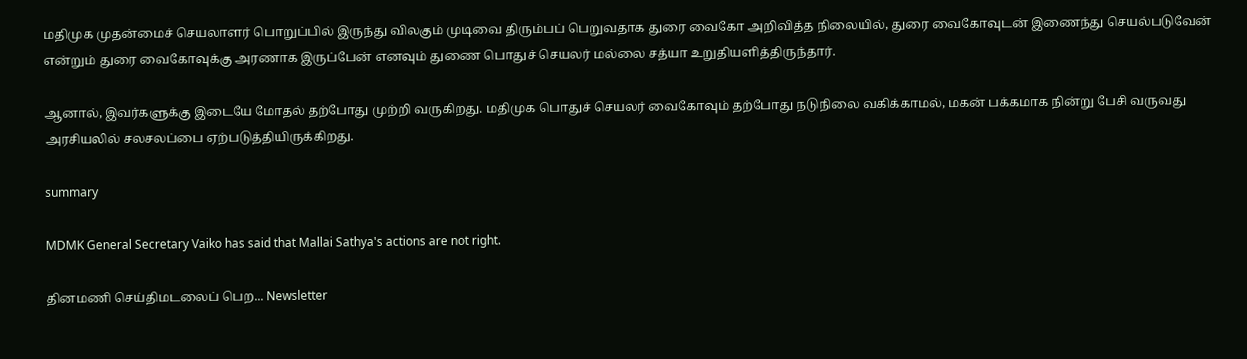மதிமுக முதன்மைச் செயலாளர் பொறுப்பில் இருந்து விலகும் முடிவை திரும்பப் பெறுவதாக துரை வைகோ அறிவித்த நிலையில், துரை வைகோவுடன் இணைந்து செயல்படுவேன் என்றும் துரை வைகோவுக்கு அரணாக இருப்பேன் எனவும் துணை பொதுச் செயலர் மல்லை சத்யா உறுதியளித்திருந்தார்.

ஆனால், இவர்களுக்கு இடையே மோதல் தற்போது முற்றி வருகிறது. மதிமுக பொதுச் செயலர் வைகோவும் தற்போது நடுநிலை வகிக்காமல், மகன் பக்கமாக நின்று பேசி வருவது அரசியலில் சலசலப்பை ஏற்படுத்தியிருக்கிறது.

summary

MDMK General Secretary Vaiko has said that Mallai Sathya's actions are not right.

தினமணி செய்திமடலைப் பெற... Newsletter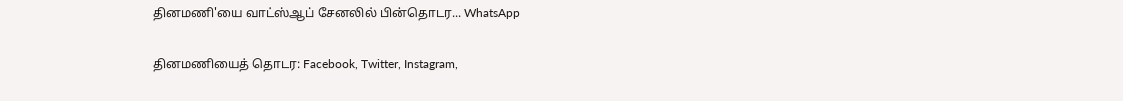தினமணி'யை வாட்ஸ்ஆப் சேனலில் பின்தொடர... WhatsApp

தினமணியைத் தொடர: Facebook, Twitter, Instagram,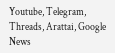Youtube, Telegram, Threads, Arattai, Google News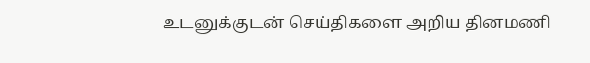உடனுக்குடன் செய்திகளை அறிய தினமணி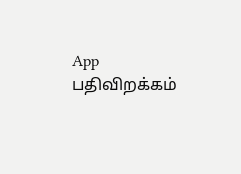App பதிவிறக்கம்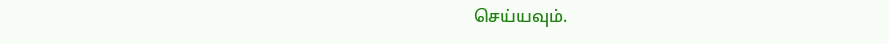செய்யவும்.